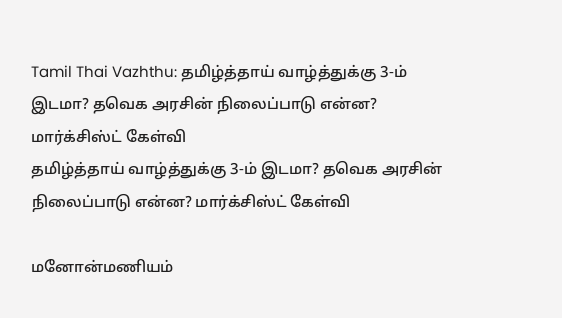Tamil Thai Vazhthu: தமிழ்த்தாய் வாழ்த்துக்கு 3-ம் இடமா? தவெக அரசின் நிலைப்பாடு என்ன? மார்க்சிஸ்ட் கேள்வி
தமிழ்த்தாய் வாழ்த்துக்கு 3-ம் இடமா? தவெக அரசின் நிலைப்பாடு என்ன? மார்க்சிஸ்ட் கேள்வி

மனோன்மணியம்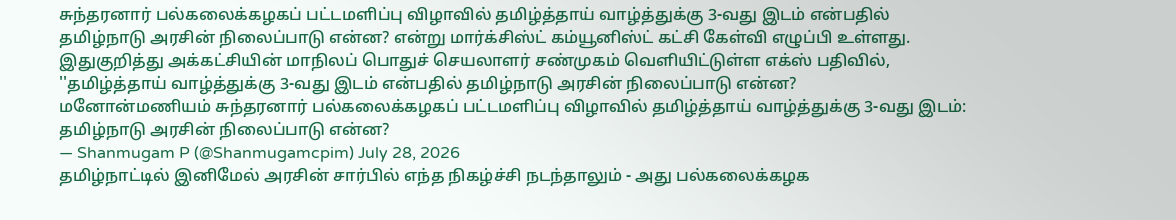சுந்தரனார் பல்கலைக்கழகப் பட்டமளிப்பு விழாவில் தமிழ்த்தாய் வாழ்த்துக்கு 3-வது இடம் என்பதில் தமிழ்நாடு அரசின் நிலைப்பாடு என்ன? என்று மார்க்சிஸ்ட் கம்யூனிஸ்ட் கட்சி கேள்வி எழுப்பி உள்ளது.
இதுகுறித்து அக்கட்சியின் மாநிலப் பொதுச் செயலாளர் சண்முகம் வெளியிட்டுள்ள எக்ஸ் பதிவில், ''தமிழ்த்தாய் வாழ்த்துக்கு 3-வது இடம் என்பதில் தமிழ்நாடு அரசின் நிலைப்பாடு என்ன?
மனோன்மணியம் சுந்தரனார் பல்கலைக்கழகப் பட்டமளிப்பு விழாவில் தமிழ்த்தாய் வாழ்த்துக்கு 3-வது இடம்: தமிழ்நாடு அரசின் நிலைப்பாடு என்ன?
— Shanmugam P (@Shanmugamcpim) July 28, 2026
தமிழ்நாட்டில் இனிமேல் அரசின் சார்பில் எந்த நிகழ்ச்சி நடந்தாலும் - அது பல்கலைக்கழக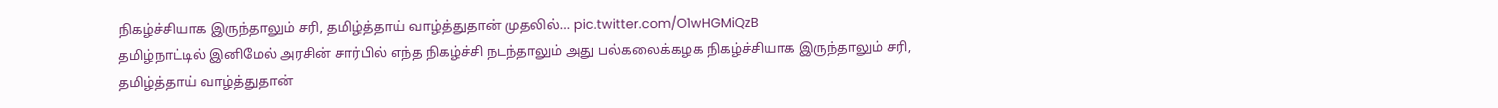நிகழ்ச்சியாக இருந்தாலும் சரி, தமிழ்த்தாய் வாழ்த்துதான் முதலில்… pic.twitter.com/O1wHGMiQzB
தமிழ்நாட்டில் இனிமேல் அரசின் சார்பில் எந்த நிகழ்ச்சி நடந்தாலும் அது பல்கலைக்கழக நிகழ்ச்சியாக இருந்தாலும் சரி, தமிழ்த்தாய் வாழ்த்துதான்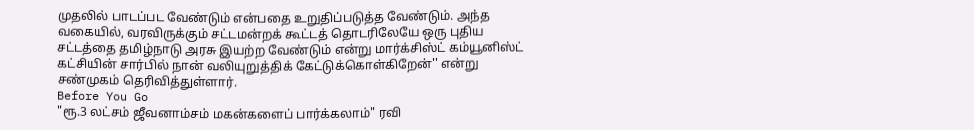முதலில் பாடப்பட வேண்டும் என்பதை உறுதிப்படுத்த வேண்டும். அந்த வகையில், வரவிருக்கும் சட்டமன்றக் கூட்டத் தொடரிலேயே ஒரு புதிய சட்டத்தை தமிழ்நாடு அரசு இயற்ற வேண்டும் என்று மார்க்சிஸ்ட் கம்யூனிஸ்ட் கட்சியின் சார்பில் நான் வலியுறுத்திக் கேட்டுக்கொள்கிறேன்'' என்று சண்முகம் தெரிவித்துள்ளார்.
Before You Go
"ரூ.3 லட்சம் ஜீவனாம்சம் மகன்களைப் பார்க்கலாம்" ரவி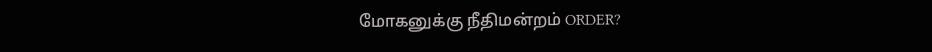மோகனுக்கு நீதிமன்றம் ORDER?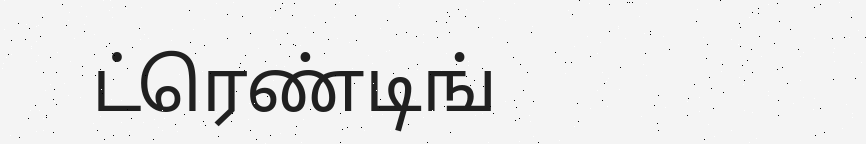ட்ரெண்டிங்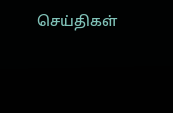செய்திகள்